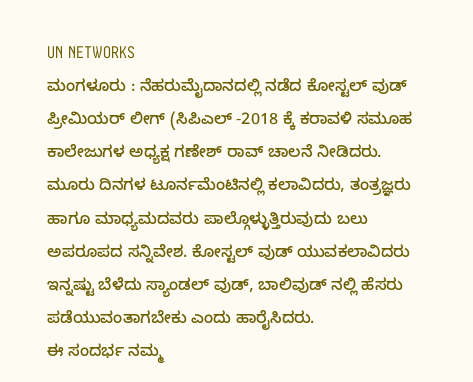UN NETWORKS
ಮಂಗಳೂರು : ನೆಹರುಮೈದಾನದಲ್ಲಿ ನಡೆದ ಕೋಸ್ಟಲ್ ವುಡ್ ಪ್ರೀಮಿಯರ್ ಲೀಗ್ (ಸಿಪಿಎಲ್ -2018 ಕ್ಕೆ ಕರಾವಳಿ ಸಮೂಹ ಕಾಲೇಜುಗಳ ಅಧ್ಯಕ್ಷ ಗಣೇಶ್ ರಾವ್ ಚಾಲನೆ ನೀಡಿದರು.
ಮೂರು ದಿನಗಳ ಟೂರ್ನಮೆಂಟಿನಲ್ಲಿ ಕಲಾವಿದರು, ತಂತ್ರಜ್ಞರು ಹಾಗೂ ಮಾಧ್ಯಮದವರು ಪಾಲ್ಗೊಳ್ಳುತ್ತಿರುವುದು ಬಲು ಅಪರೂಪದ ಸನ್ನಿವೇಶ. ಕೋಸ್ಟಲ್ ವುಡ್ ಯುವಕಲಾವಿದರು ಇನ್ನಷ್ಟು ಬೆಳೆದು ಸ್ಯಾಂಡಲ್ ವುಡ್, ಬಾಲಿವುಡ್ ನಲ್ಲಿ ಹೆಸರು ಪಡೆಯುವಂತಾಗಬೇಕು ಎಂದು ಹಾರೈಸಿದರು.
ಈ ಸಂದರ್ಭ ನಮ್ಮ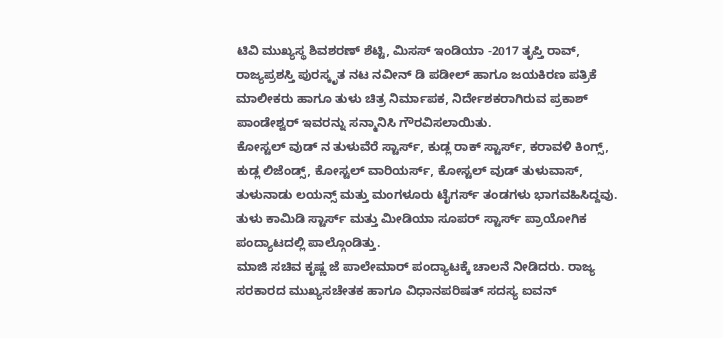ಟಿವಿ ಮುಖ್ಯಸ್ಥ ಶಿವಶರಣ್ ಶೆಟ್ಟಿ, ಮಿಸಸ್ ಇಂಡಿಯಾ -2017 ತೃಪ್ತಿ ರಾವ್, ರಾಜ್ಯಪ್ರಶಸ್ತಿ ಪುರಸ್ಕೃತ ನಟ ನವೀನ್ ಡಿ ಪಡೀಲ್ ಹಾಗೂ ಜಯಕಿರಣ ಪತ್ರಿಕೆ ಮಾಲೀಕರು ಹಾಗೂ ತುಳು ಚಿತ್ರ ನಿರ್ಮಾಪಕ, ನಿರ್ದೇಶಕರಾಗಿರುವ ಪ್ರಕಾಶ್ ಪಾಂಡೇಶ್ವರ್ ಇವರನ್ನು ಸನ್ಮಾನಿಸಿ ಗೌರವಿಸಲಾಯಿತು.
ಕೋಸ್ಟಲ್ ವುಡ್ ನ ತುಳುವೆರೆ ಸ್ಟಾರ್ಸ್, ಕುಡ್ಲ ರಾಕ್ ಸ್ಟಾರ್ಸ್, ಕರಾವಳಿ ಕಿಂಗ್ಸ್, ಕುಡ್ಲ ಲಿಜೆಂಡ್ಸ್, ಕೋಸ್ಟಲ್ ವಾರಿಯರ್ಸ್, ಕೋಸ್ಟಲ್ ವುಡ್ ತುಳುವಾಸ್, ತುಳುನಾಡು ಲಯನ್ಸ್ ಮತ್ತು ಮಂಗಳೂರು ಟೈಗರ್ಸ್ ತಂಡಗಳು ಭಾಗವಹಿಸಿದ್ದವು. ತುಳು ಕಾಮಿಡಿ ಸ್ಟಾರ್ಸ್ ಮತ್ತು ಮೀಡಿಯಾ ಸೂಪರ್ ಸ್ಟಾರ್ಸ್ ಪ್ರಾಯೋಗಿಕ ಪಂದ್ಯಾಟದಲ್ಲಿ ಪಾಲ್ಗೊಂಡಿತ್ತು.
ಮಾಜಿ ಸಚಿವ ಕೃಷ್ಣ ಜೆ ಪಾಲೇಮಾರ್ ಪಂದ್ಯಾಟಕ್ಕೆ ಚಾಲನೆ ನೀಡಿದರು. ರಾಜ್ಯ ಸರಕಾರದ ಮುಖ್ಯಸಚೇತಕ ಹಾಗೂ ವಿಧಾನಪರಿಷತ್ ಸದಸ್ಯ ಐವನ್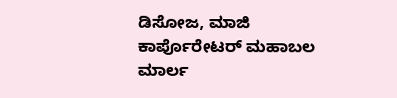ಡಿಸೋಜ, ಮಾಜಿ ಕಾರ್ಪೊರೇಟರ್ ಮಹಾಬಲ ಮಾರ್ಲ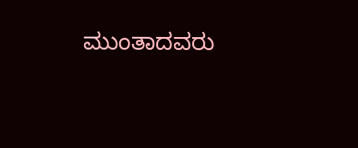ಮುಂತಾದವರು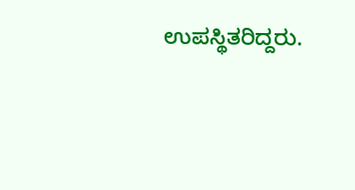ಉಪಸ್ಥಿತರಿದ್ದರು.